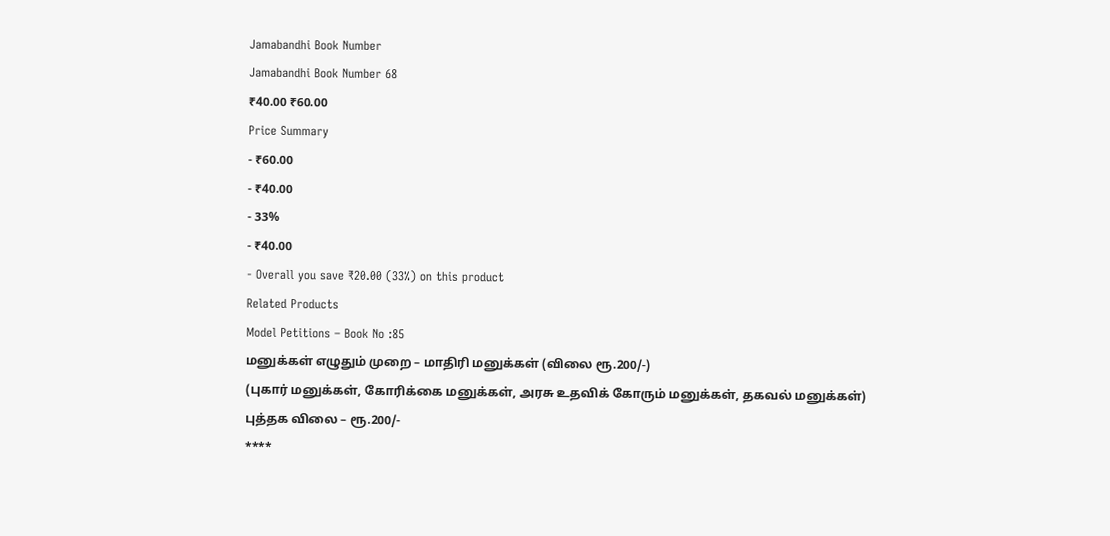Jamabandhi Book Number
Jamabandhi Book Number 68
₹40.00 ₹60.00
Price Summary
- ₹60.00
- ₹40.00
- 33%
- ₹40.00
- Overall you save ₹20.00 (33%) on this product
Related Products
Model Petitions – Book No :85
மனுக்கள் எழுதும் முறை – மாதிரி மனுக்கள் (விலை ரூ.200/-)
(புகார் மனுக்கள், கோரிக்கை மனுக்கள், அரசு உதவிக் கோரும் மனுக்கள், தகவல் மனுக்கள்)
புத்தக விலை – ரூ.200/-
****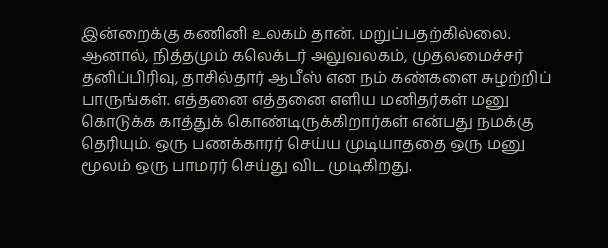இன்றைக்கு கணினி உலகம் தான். மறுப்பதற்கில்லை. ஆனால், நித்தமும் கலெக்டர் அலுவலகம், முதலமைச்சர் தனிப்பிரிவு, தாசில்தார் ஆபீஸ் என நம் கண்களை சுழற்றிப் பாருங்கள். எத்தனை எத்தனை எளிய மனிதர்கள் மனு கொடுக்க காத்துக் கொண்டிருக்கிறார்கள் என்பது நமக்கு தெரியும். ஒரு பணக்காரர் செய்ய முடியாததை ஒரு மனு மூலம் ஒரு பாமரர் செய்து விட முடிகிறது.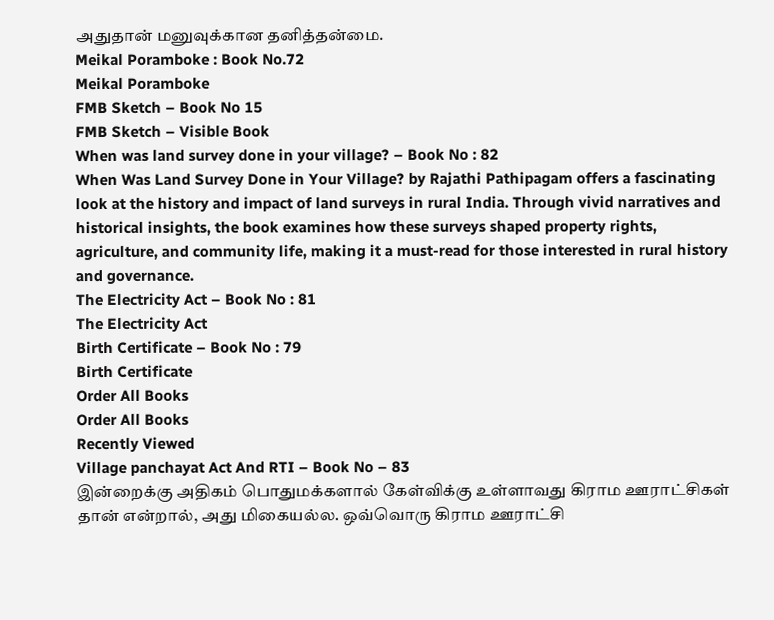அதுதான் மனுவுக்கான தனித்தன்மை.
Meikal Poramboke : Book No.72
Meikal Poramboke
FMB Sketch – Book No 15
FMB Sketch – Visible Book
When was land survey done in your village? – Book No : 82
When Was Land Survey Done in Your Village? by Rajathi Pathipagam offers a fascinating look at the history and impact of land surveys in rural India. Through vivid narratives and historical insights, the book examines how these surveys shaped property rights, agriculture, and community life, making it a must-read for those interested in rural history and governance.
The Electricity Act – Book No : 81
The Electricity Act
Birth Certificate – Book No : 79
Birth Certificate
Order All Books
Order All Books
Recently Viewed
Village panchayat Act And RTI – Book No – 83
இன்றைக்கு அதிகம் பொதுமக்களால் கேள்விக்கு உள்ளாவது கிராம ஊராட்சிகள் தான் என்றால், அது மிகையல்ல. ஒவ்வொரு கிராம ஊராட்சி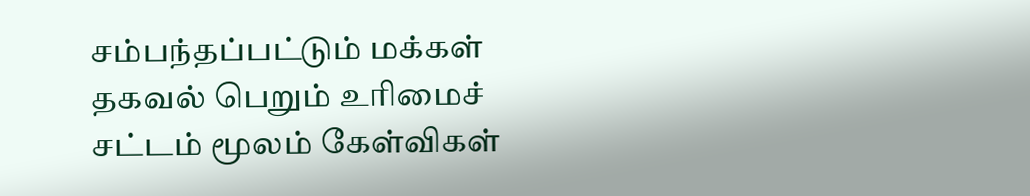சம்பந்தப்பட்டும் மக்கள் தகவல் பெறும் உரிமைச் சட்டம் மூலம் கேள்விகள்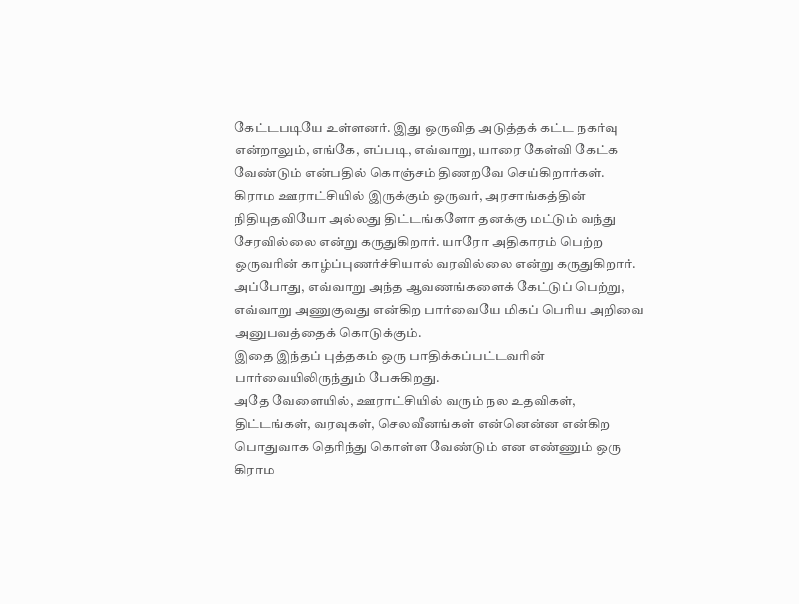கேட்டபடியே உள்ளனர். இது ஒருவித அடுத்தக் கட்ட நகர்வு என்றாலும், எங்கே, எப்படி, எவ்வாறு, யாரை கேள்வி கேட்க வேண்டும் என்பதில் கொஞ்சம் திணறவே செய்கிறார்கள்.
கிராம ஊராட்சியில் இருக்கும் ஒருவர், அரசாங்கத்தின் நிதியுதவியோ அல்லது திட்டங்களோ தனக்கு மட்டும் வந்து சேரவில்லை என்று கருதுகிறார். யாரோ அதிகாரம் பெற்ற ஒருவரின் காழ்ப்புணர்ச்சியால் வரவில்லை என்று கருதுகிறார். அப்போது, எவ்வாறு அந்த ஆவணங்களைக் கேட்டுப் பெற்று, எவ்வாறு அணுகுவது என்கிற பார்வையே மிகப் பெரிய அறிவை அனுபவத்தைக் கொடுக்கும்.
இதை இந்தப் புத்தகம் ஒரு பாதிக்கப்பட்டவரின் பார்வையிலிருந்தும் பேசுகிறது.
அதே வேளையில், ஊராட்சியில் வரும் நல உதவிகள், திட்டங்கள், வரவுகள், செலவீனங்கள் என்னென்ன என்கிற பொதுவாக தெரிந்து கொள்ள வேண்டும் என எண்ணும் ஒரு கிராம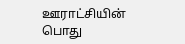ஊராட்சியின் பொது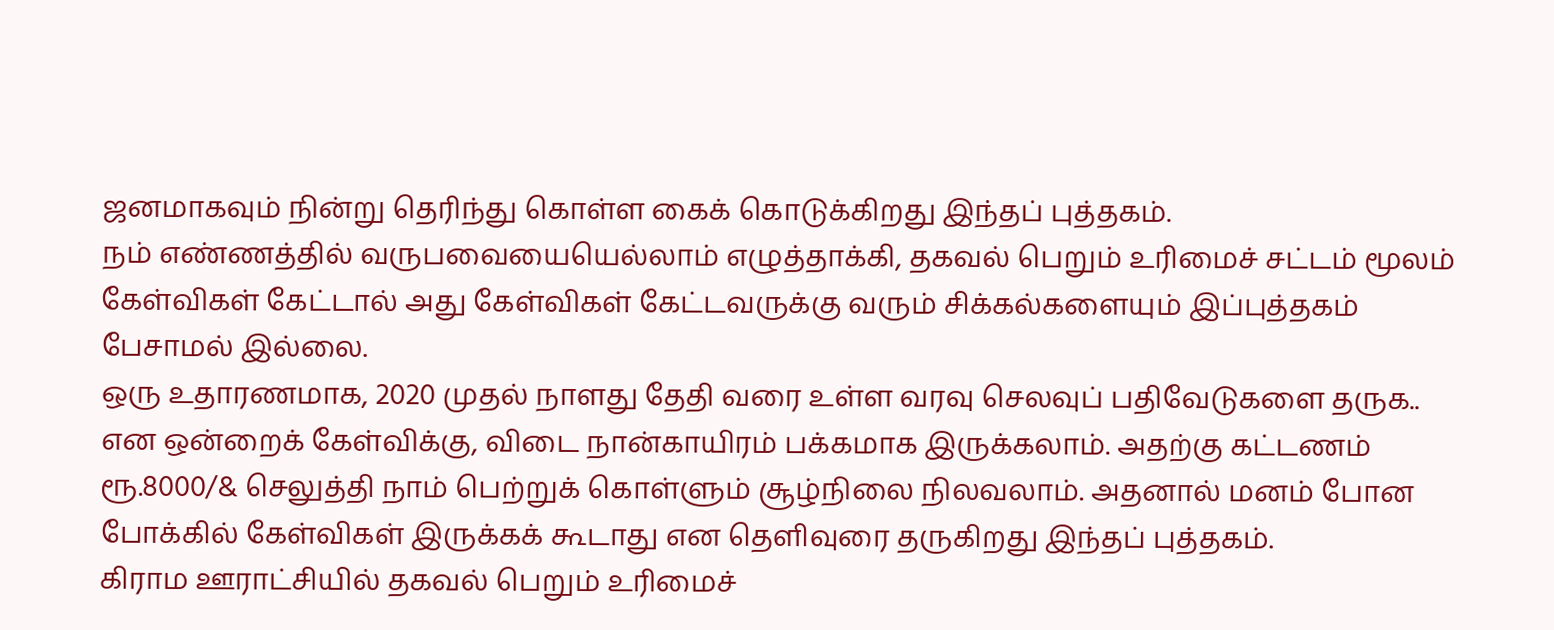ஜனமாகவும் நின்று தெரிந்து கொள்ள கைக் கொடுக்கிறது இந்தப் புத்தகம்.
நம் எண்ணத்தில் வருபவையையெல்லாம் எழுத்தாக்கி, தகவல் பெறும் உரிமைச் சட்டம் மூலம் கேள்விகள் கேட்டால் அது கேள்விகள் கேட்டவருக்கு வரும் சிக்கல்களையும் இப்புத்தகம் பேசாமல் இல்லை.
ஒரு உதாரணமாக, 2020 முதல் நாளது தேதி வரை உள்ள வரவு செலவுப் பதிவேடுகளை தருக.. என ஒன்றைக் கேள்விக்கு, விடை நான்காயிரம் பக்கமாக இருக்கலாம். அதற்கு கட்டணம் ரூ.8000/& செலுத்தி நாம் பெற்றுக் கொள்ளும் சூழ்நிலை நிலவலாம். அதனால் மனம் போன போக்கில் கேள்விகள் இருக்கக் கூடாது என தெளிவுரை தருகிறது இந்தப் புத்தகம்.
கிராம ஊராட்சியில் தகவல் பெறும் உரிமைச்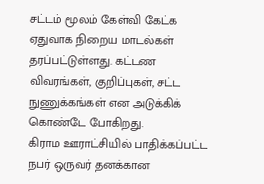சட்டம் மூலம் கேள்வி கேட்க ஏதுவாக நிறைய மாடல்கள் தரப்பட்டுள்ளது. கட்டண விவரங்கள், குறிப்புகள், சட்ட நுணுக்கங்கள் என அடுக்கிக் கொண்டே போகிறது.
கிராம ஊராட்சியில் பாதிக்கப்பட்ட நபர் ஒருவர் தனக்கான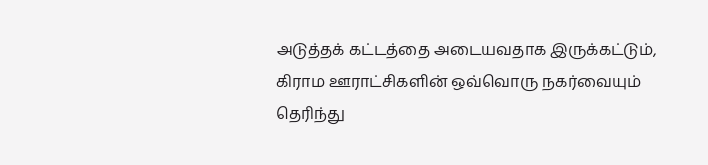அடுத்தக் கட்டத்தை அடையவதாக இருக்கட்டும், கிராம ஊராட்சிகளின் ஒவ்வொரு நகர்வையும் தெரிந்து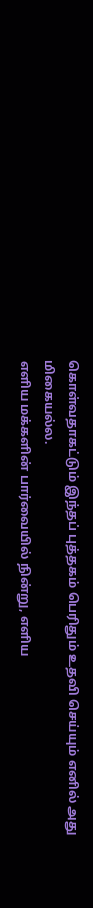கொள்வதாகட்டும் இந்தப் புத்தகம் பெரிதும் உதவி செய்யும் எனில் அது மிகையல்ல.
எளிய மக்களின் பார்வையில் நின்று, எளிய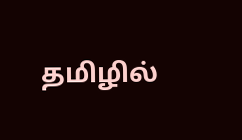தமிழில்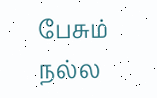பேசும் நல்ல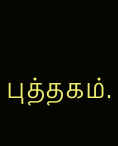புத்தகம்.